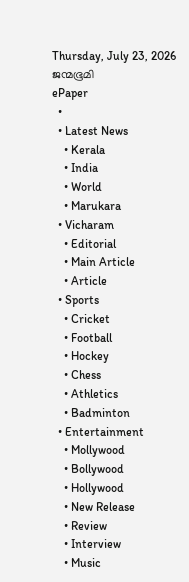Thursday, July 23, 2026
ജന്മഭൂമി
ePaper
  •
  • Latest News
    • Kerala
    • India
    • World
    • Marukara
  • Vicharam
    • Editorial
    • Main Article
    • Article
  • Sports
    • Cricket
    • Football
    • Hockey
    • Chess
    • Athletics
    • Badminton
  • Entertainment
    • Mollywood
    • Bollywood
    • Hollywood
    • New Release
    • Review
    • Interview
    • Music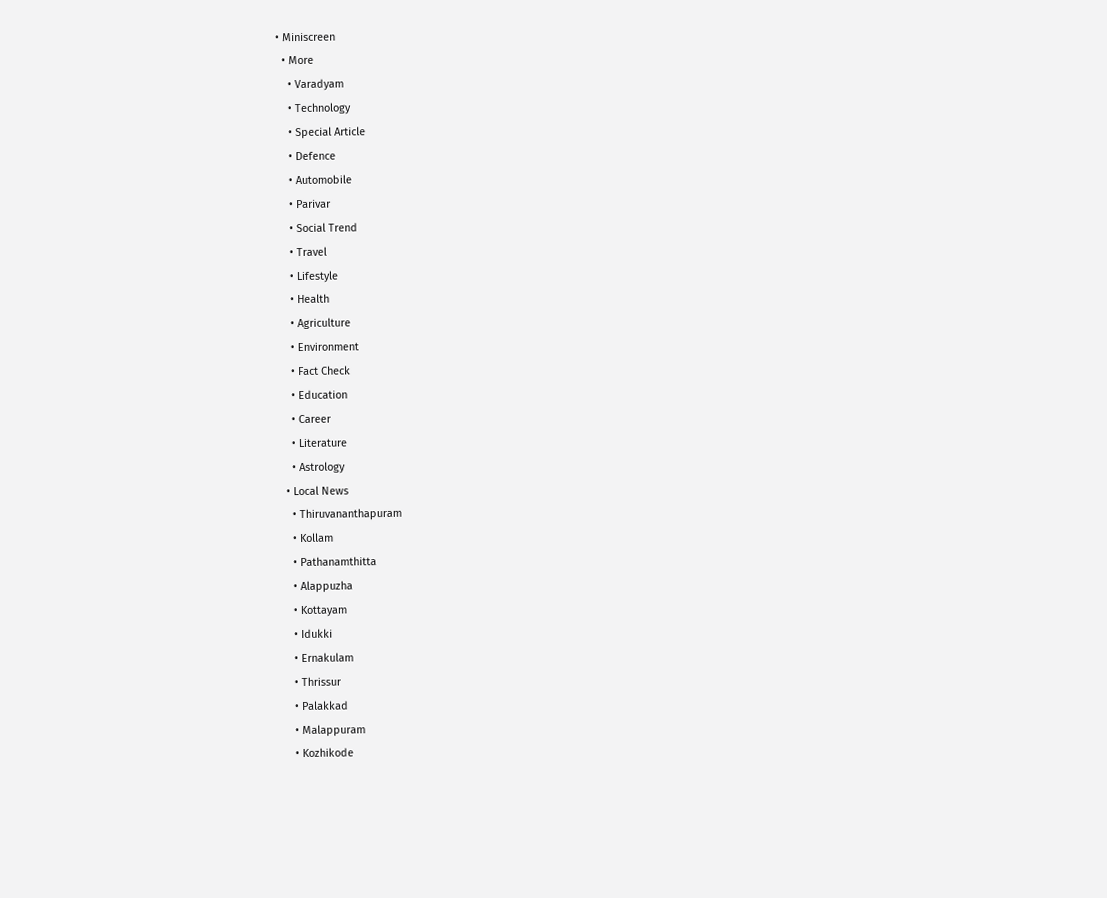• Miniscreen
  • More
    • Varadyam
    • Technology
    • Special Article
    • Defence
    • Automobile
    • Parivar
    • Social Trend
    • Travel
    • Lifestyle
    • Health
    • Agriculture
    • Environment
    • Fact Check
    • Education
    • Career
    • Literature
    • Astrology
  • Local News
    • Thiruvananthapuram
    • Kollam
    • Pathanamthitta
    • Alappuzha
    • Kottayam
    • Idukki
    • Ernakulam
    • Thrissur
    • Palakkad
    • Malappuram
    • Kozhikode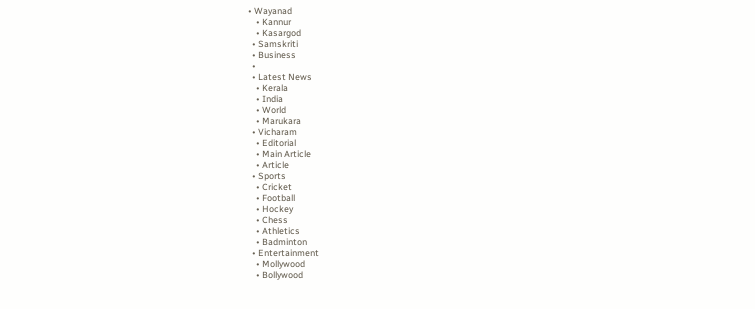• Wayanad
    • Kannur
    • Kasargod
  • Samskriti
  • Business
  •
  • Latest News
    • Kerala
    • India
    • World
    • Marukara
  • Vicharam
    • Editorial
    • Main Article
    • Article
  • Sports
    • Cricket
    • Football
    • Hockey
    • Chess
    • Athletics
    • Badminton
  • Entertainment
    • Mollywood
    • Bollywood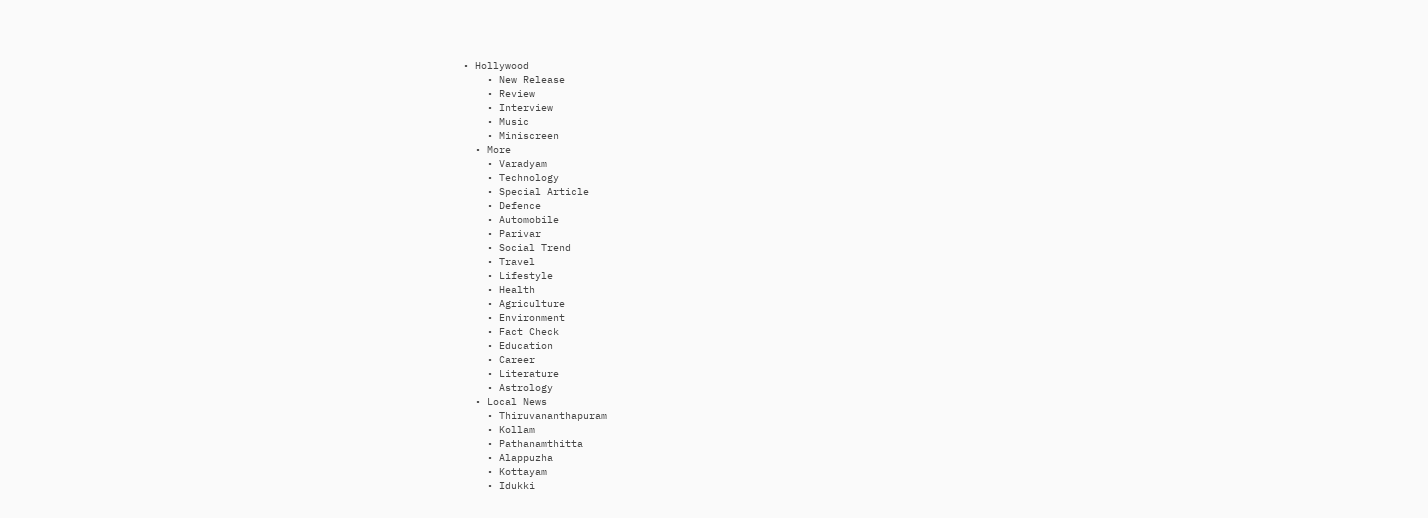• Hollywood
    • New Release
    • Review
    • Interview
    • Music
    • Miniscreen
  • More
    • Varadyam
    • Technology
    • Special Article
    • Defence
    • Automobile
    • Parivar
    • Social Trend
    • Travel
    • Lifestyle
    • Health
    • Agriculture
    • Environment
    • Fact Check
    • Education
    • Career
    • Literature
    • Astrology
  • Local News
    • Thiruvananthapuram
    • Kollam
    • Pathanamthitta
    • Alappuzha
    • Kottayam
    • Idukki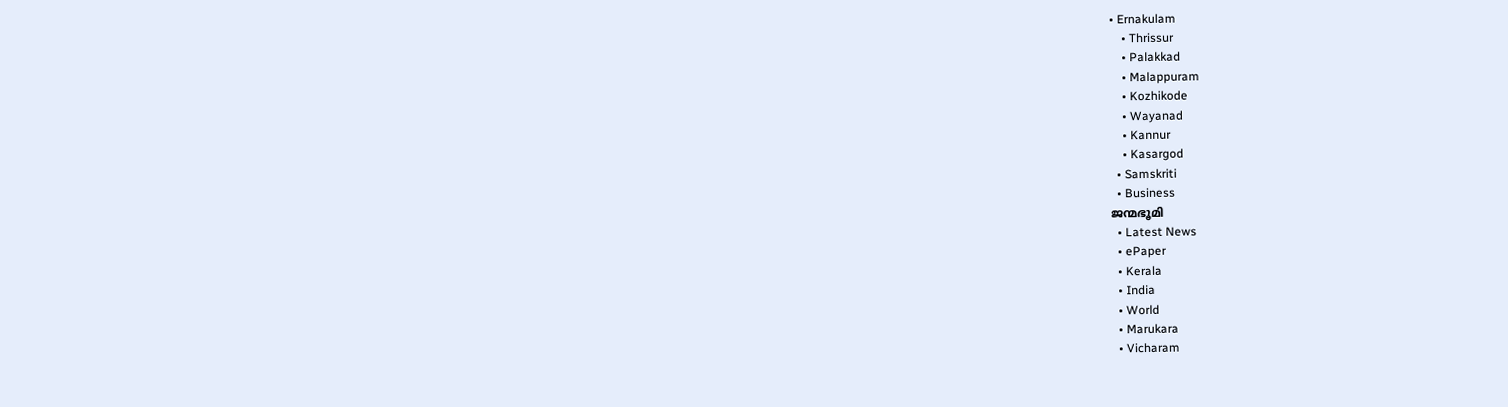• Ernakulam
    • Thrissur
    • Palakkad
    • Malappuram
    • Kozhikode
    • Wayanad
    • Kannur
    • Kasargod
  • Samskriti
  • Business
ജന്മഭൂമി
  • Latest News
  • ePaper
  • Kerala
  • India
  • World
  • Marukara
  • Vicharam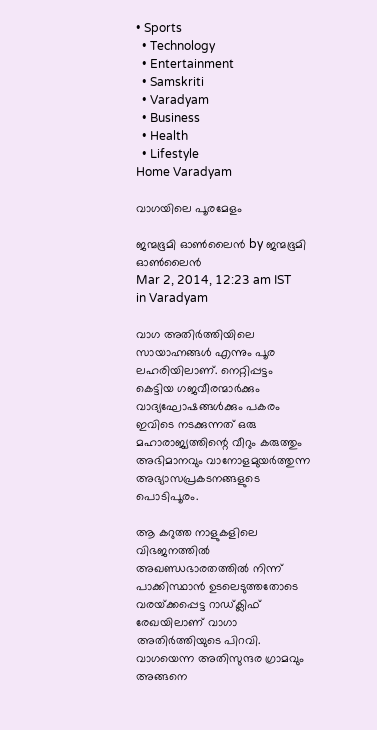• Sports
  • Technology
  • Entertainment
  • Samskriti
  • Varadyam
  • Business
  • Health
  • Lifestyle
Home Varadyam

വാഗയിലെ പൂരമേളം

ജന്മഭൂമി ഓണ്‍ലൈന്‍ by ജന്മഭൂമി ഓണ്‍ലൈന്‍
Mar 2, 2014, 12:23 am IST
in Varadyam

വാഗ അതിര്‍ത്തിയിലെ സായാഹ്നങ്ങള്‍ എന്നും പൂര ലഹരിയിലാണ്. നെറ്റിപ്പട്ടം കെട്ടിയ ഗജവീരന്മാര്‍ക്കും വാദ്യഘോഷങ്ങള്‍ക്കും പകരം ഇവിടെ നടക്കുന്നത് ഒരു മഹാരാജ്യത്തിന്റെ വീറും കരുത്തും അഭിമാനവും വാനോളമുയര്‍ത്തുന്ന അഭ്യാസപ്രകടനങ്ങളുടെ പൊടിപൂരം.

ആ കറുത്ത നാളുകളിലെ വിഭജനത്തില്‍ അഖണ്ഡഭാരതത്തില്‍ നിന്ന് പാക്കിസ്ഥാന്‍ ഉടലെടുത്തതോടെ വരയ്‌ക്കപ്പെട്ട റാഡ്ക്ലിഫ് രേഖയിലാണ് വാഗാ അതിര്‍ത്തിയുടെ പിറവി. വാഗയെന്ന അതിസുന്ദര ഗ്രാമവും അങ്ങനെ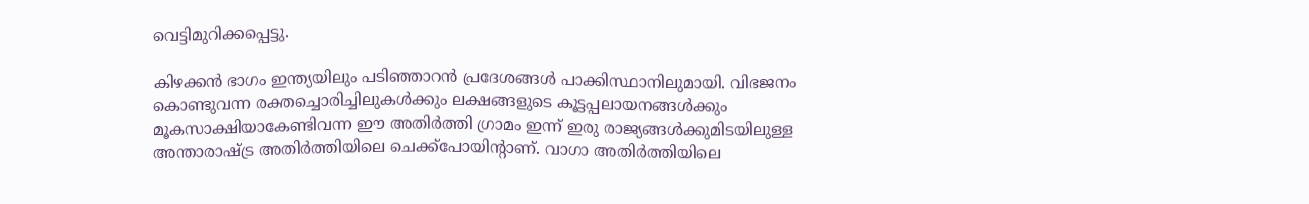വെട്ടിമുറിക്കപ്പെട്ടു.

കിഴക്കന്‍ ഭാഗം ഇന്ത്യയിലും പടിഞ്ഞാറന്‍ പ്രദേശങ്ങള്‍ പാക്കിസ്ഥാനിലുമായി. വിഭജനം കൊണ്ടുവന്ന രക്തച്ചൊരിച്ചിലുകള്‍ക്കും ലക്ഷങ്ങളുടെ കൂട്ടപ്പലായനങ്ങള്‍ക്കും മൂകസാക്ഷിയാകേണ്ടിവന്ന ഈ അതിര്‍ത്തി ഗ്രാമം ഇന്ന് ഇരു രാജ്യങ്ങള്‍ക്കുമിടയിലുള്ള അന്താരാഷ്‌ട്ര അതിര്‍ത്തിയിലെ ചെക്ക്‌പോയിന്റാണ്. വാഗാ അതിര്‍ത്തിയിലെ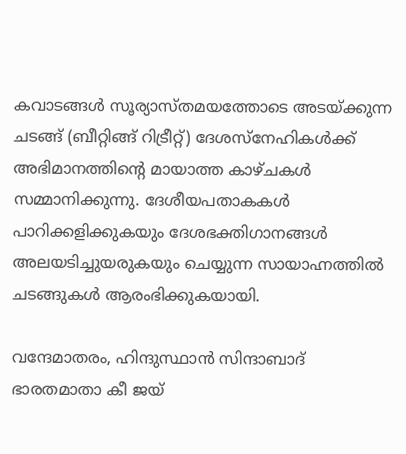കവാടങ്ങള്‍ സൂര്യാസ്തമയത്തോടെ അടയ്‌ക്കുന്ന ചടങ്ങ് (ബീറ്റിങ്ങ് റിട്രീറ്റ്) ദേശസ്‌നേഹികള്‍ക്ക് അഭിമാനത്തിന്റെ മായാത്ത കാഴ്ചകള്‍ സമ്മാനിക്കുന്നു. ദേശീയപതാകകള്‍ പാറിക്കളിക്കുകയും ദേശഭക്തിഗാനങ്ങള്‍ അലയടിച്ചുയരുകയും ചെയ്യുന്ന സായാഹ്നത്തില്‍ ചടങ്ങുകള്‍ ആരംഭിക്കുകയായി.

വന്ദേമാതരം, ഹിന്ദുസ്ഥാന്‍ സിന്ദാബാദ് ഭാരതമാതാ കീ ജയ്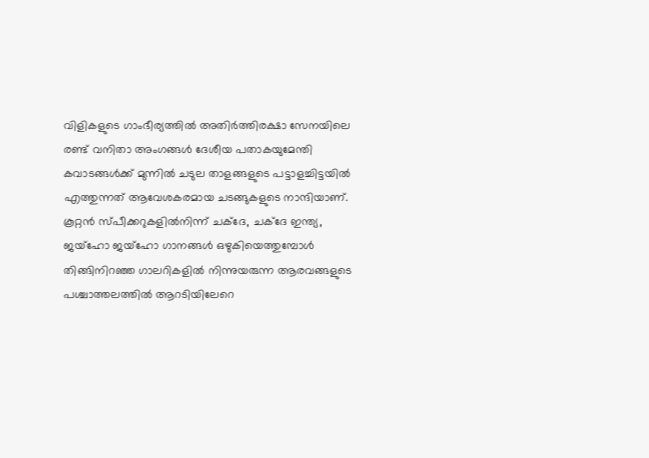വിളികളുടെ ഗാംഭീര്യത്തില്‍ അതിര്‍ത്തിരക്ഷാ സേനയിലെ രണ്ട് വനിതാ അംഗങ്ങള്‍ ദേശീയ പതാകയുമേന്തി കവാടങ്ങള്‍ക്ക് മുന്നില്‍ ചടുല താളങ്ങളുടെ പട്ടാളച്ചിട്ടയില്‍ എത്തുന്നത് ആവേശകരമായ ചടങ്ങുകളുടെ നാന്ദിയാണ്. കൂറ്റന്‍ സ്പീക്കറുകളില്‍നിന്ന് ചക്‌ദേ, ചക്‌ദേ ഇന്ത്യ, ജയ്‌ഹോ ജയ്‌ഹോ ഗാനങ്ങള്‍ ഒഴുകിയെത്തുമ്പോള്‍ തിങ്ങിനിറഞ്ഞ ഗാലറികളില്‍ നിന്നുയരുന്ന ആരവങ്ങളുടെ പശ്ചാത്തലത്തില്‍ ആറടിയിലേറെ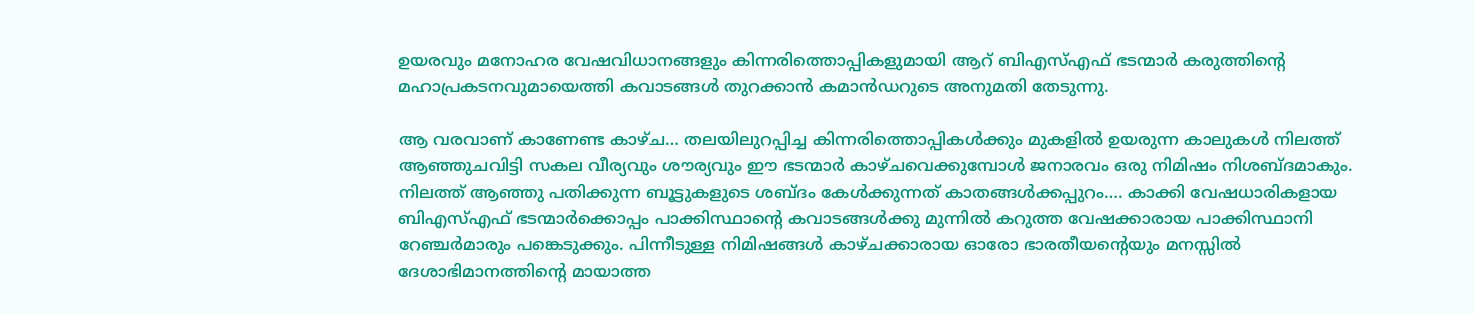ഉയരവും മനോഹര വേഷവിധാനങ്ങളും കിന്നരിത്തൊപ്പികളുമായി ആറ് ബിഎസ്എഫ് ഭടന്മാര്‍ കരുത്തിന്റെ മഹാപ്രകടനവുമായെത്തി കവാടങ്ങള്‍ തുറക്കാന്‍ കമാന്‍ഡറുടെ അനുമതി തേടുന്നു.

ആ വരവാണ് കാണേണ്ട കാഴ്ച… തലയിലുറപ്പിച്ച കിന്നരിത്തൊപ്പികള്‍ക്കും മുകളില്‍ ഉയരുന്ന കാലുകള്‍ നിലത്ത് ആഞ്ഞുചവിട്ടി സകല വീര്യവും ശൗര്യവും ഈ ഭടന്മാര്‍ കാഴ്ചവെക്കുമ്പോള്‍ ജനാരവം ഒരു നിമിഷം നിശബ്ദമാകും. നിലത്ത് ആഞ്ഞു പതിക്കുന്ന ബൂട്ടുകളുടെ ശബ്ദം കേള്‍ക്കുന്നത് കാതങ്ങള്‍ക്കപ്പുറം…. കാക്കി വേഷധാരികളായ ബിഎസ്എഫ് ഭടന്മാര്‍ക്കൊപ്പം പാക്കിസ്ഥാന്റെ കവാടങ്ങള്‍ക്കു മുന്നില്‍ കറുത്ത വേഷക്കാരായ പാക്കിസ്ഥാനി റേഞ്ചര്‍മാരും പങ്കെടുക്കും. പിന്നീടുള്ള നിമിഷങ്ങള്‍ കാഴ്ചക്കാരായ ഓരോ ഭാരതീയന്റെയും മനസ്സില്‍ ദേശാഭിമാനത്തിന്റെ മായാത്ത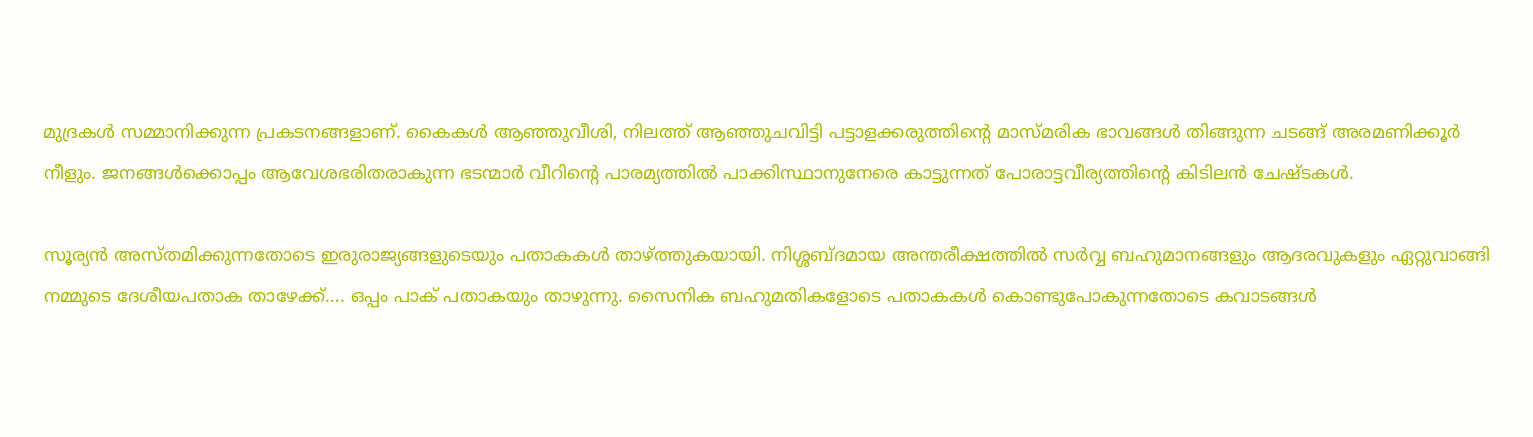മുദ്രകള്‍ സമ്മാനിക്കുന്ന പ്രകടനങ്ങളാണ്. കൈകള്‍ ആഞ്ഞുവീശി, നിലത്ത് ആഞ്ഞുചവിട്ടി പട്ടാളക്കരുത്തിന്റെ മാസ്മരിക ഭാവങ്ങള്‍ തിങ്ങുന്ന ചടങ്ങ് അരമണിക്കൂര്‍ നീളും. ജനങ്ങള്‍ക്കൊപ്പം ആവേശഭരിതരാകുന്ന ഭടന്മാര്‍ വീറിന്റെ പാരമ്യത്തില്‍ പാക്കിസ്ഥാനുനേരെ കാട്ടുന്നത് പോരാട്ടവീര്യത്തിന്റെ കിടിലന്‍ ചേഷ്ടകള്‍.

സൂര്യന്‍ അസ്തമിക്കുന്നതോടെ ഇരുരാജ്യങ്ങളുടെയും പതാകകള്‍ താഴ്‌ത്തുകയായി. നിശ്ശബ്ദമായ അന്തരീക്ഷത്തില്‍ സര്‍വ്വ ബഹുമാനങ്ങളും ആദരവുകളും ഏറ്റുവാങ്ങി നമ്മുടെ ദേശീയപതാക താഴേക്ക്…. ഒപ്പം പാക് പതാകയും താഴുന്നു. സൈനിക ബഹുമതികളോടെ പതാകകള്‍ കൊണ്ടുപോകുന്നതോടെ കവാടങ്ങള്‍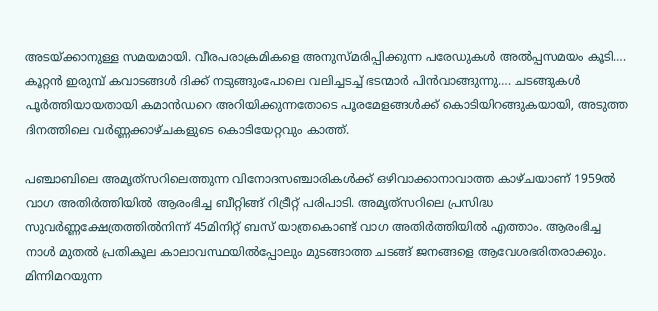അടയ്‌ക്കാനുള്ള സമയമായി. വീരപരാക്രമികളെ അനുസ്മരിപ്പിക്കുന്ന പരേഡുകള്‍ അല്‍പ്പസമയം കൂടി…. കൂറ്റന്‍ ഇരുമ്പ് കവാടങ്ങള്‍ ദിക്ക് നടുങ്ങുംപോലെ വലിച്ചടച്ച് ഭടന്മാര്‍ പിന്‍വാങ്ങുന്നു…. ചടങ്ങുകള്‍ പൂര്‍ത്തിയായതായി കമാന്‍ഡറെ അറിയിക്കുന്നതോടെ പൂരമേളങ്ങള്‍ക്ക് കൊടിയിറങ്ങുകയായി, അടുത്ത ദിനത്തിലെ വര്‍ണ്ണക്കാഴ്ചകളുടെ കൊടിയേറ്റവും കാത്ത്.

പഞ്ചാബിലെ അമൃത്‌സറിലെത്തുന്ന വിനോദസഞ്ചാരികള്‍ക്ക് ഒഴിവാക്കാനാവാത്ത കാഴ്ചയാണ് 1959ല്‍ വാഗ അതിര്‍ത്തിയില്‍ ആരംഭിച്ച ബീറ്റിങ്ങ് റിട്രീറ്റ് പരിപാടി. അമൃത്‌സറിലെ പ്രസിദ്ധ സുവര്‍ണ്ണക്ഷേത്രത്തില്‍നിന്ന് 45മിനിറ്റ് ബസ് യാത്രകൊണ്ട് വാഗ അതിര്‍ത്തിയില്‍ എത്താം. ആരംഭിച്ച നാള്‍ മുതല്‍ പ്രതികൂല കാലാവസ്ഥയില്‍പ്പോലും മുടങ്ങാത്ത ചടങ്ങ് ജനങ്ങളെ ആവേശഭരിതരാക്കും. മിന്നിമറയുന്ന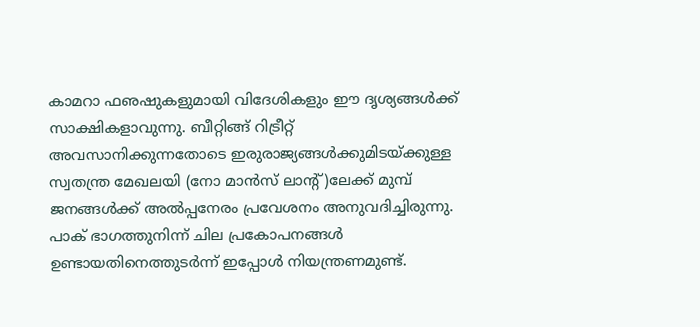കാമറാ ഫഌഷുകളുമായി വിദേശികളും ഈ ദൃശ്യങ്ങള്‍ക്ക് സാക്ഷികളാവുന്നു. ബീറ്റിങ്ങ് റിട്രീറ്റ് അവസാനിക്കുന്നതോടെ ഇരുരാജ്യങ്ങള്‍ക്കുമിടയ്‌ക്കുള്ള സ്വതന്ത്ര മേഖലയി (നോ മാന്‍സ് ലാന്റ്)ലേക്ക് മുമ്പ് ജനങ്ങള്‍ക്ക് അല്‍പ്പനേരം പ്രവേശനം അനുവദിച്ചിരുന്നു. പാക് ഭാഗത്തുനിന്ന് ചില പ്രകോപനങ്ങള്‍ ഉണ്ടായതിനെത്തുടര്‍ന്ന് ഇപ്പോള്‍ നിയന്ത്രണമുണ്ട്.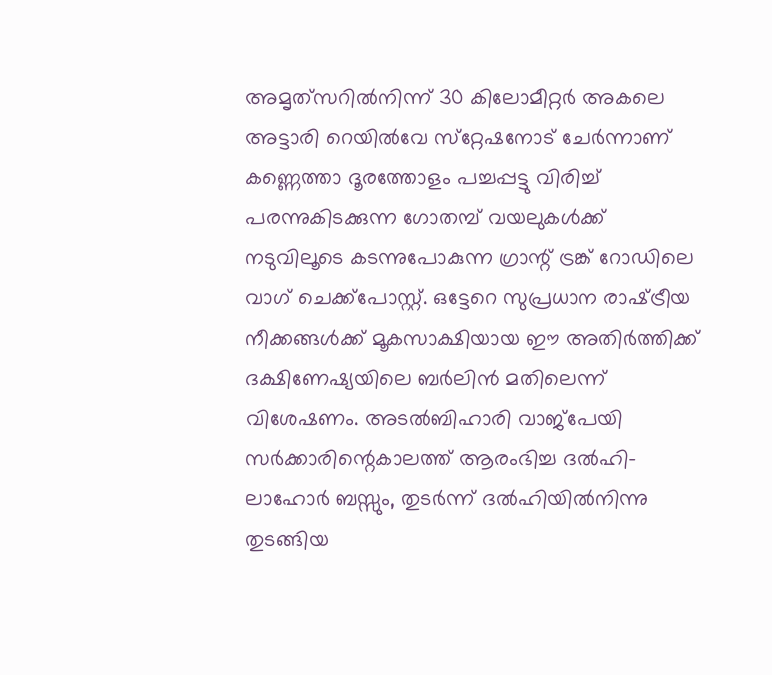അമൃത്‌സറില്‍നിന്ന് 30 കിലോമീറ്റര്‍ അകലെ അട്ടാരി റെയില്‍വേ സ്‌റ്റേഷനോട് ചേര്‍ന്നാണ് കണ്ണെത്താ ദൂരത്തോളം പച്ചപ്പട്ടു വിരിച്ച് പരന്നുകിടക്കുന്ന ഗോതമ്പ് വയലുകള്‍ക്ക് നടുവിലൂടെ കടന്നുപോകുന്ന ഗ്രാന്റ് ട്രങ്ക് റോഡിലെ വാഗ് ചെക്ക്‌പോസ്റ്റ്. ഒട്ടേറെ സുപ്രധാന രാഷ്‌ട്രീയ നീക്കങ്ങള്‍ക്ക് മൂകസാക്ഷിയായ ഈ അതിര്‍ത്തിക്ക് ദക്ഷിണേഷ്യയിലെ ബര്‍ലിന്‍ മതിലെന്ന് വിശേഷണം. അടല്‍ബിഹാരി വാജ്‌പേയി സര്‍ക്കാരിന്റെകാലത്ത് ആരംഭിച്ച ദല്‍ഹി-ലാഹോര്‍ ബസ്സും, തുടര്‍ന്ന് ദല്‍ഹിയില്‍നിന്നു തുടങ്ങിയ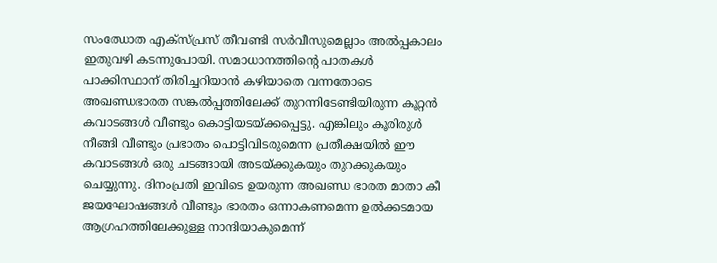സംഝോത എക്‌സ്പ്രസ് തീവണ്ടി സര്‍വീസുമെല്ലാം അല്‍പ്പകാലം ഇതുവഴി കടന്നുപോയി. സമാധാനത്തിന്റെ പാതകള്‍ പാക്കിസ്ഥാന് തിരിച്ചറിയാന്‍ കഴിയാതെ വന്നതോടെ അഖണ്ഡഭാരത സങ്കല്‍പ്പത്തിലേക്ക് തുറന്നിടേണ്ടിയിരുന്ന കൂറ്റന്‍ കവാടങ്ങള്‍ വീണ്ടും കൊട്ടിയടയ്‌ക്കപ്പെട്ടു. എങ്കിലും കൂരിരുള്‍ നീങ്ങി വീണ്ടും പ്രഭാതം പൊട്ടിവിടരുമെന്ന പ്രതീക്ഷയില്‍ ഈ കവാടങ്ങള്‍ ഒരു ചടങ്ങായി അടയ്‌ക്കുകയും തുറക്കുകയും ചെയ്യുന്നു. ദിനംപ്രതി ഇവിടെ ഉയരുന്ന അഖണ്ഡ ഭാരത മാതാ കീ ജയഘോഷങ്ങള്‍ വീണ്ടും ഭാരതം ഒന്നാകണമെന്ന ഉല്‍ക്കടമായ ആഗ്രഹത്തിലേക്കുള്ള നാന്ദിയാകുമെന്ന്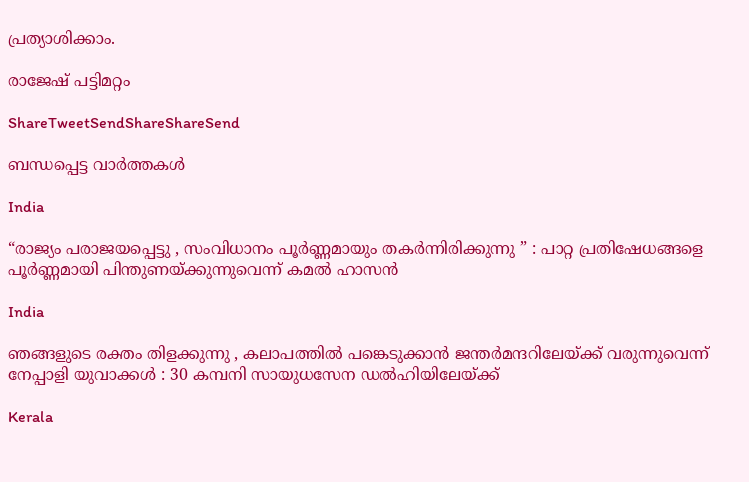പ്രത്യാശിക്കാം.

രാജേഷ് പട്ടിമറ്റം

ShareTweetSendShareShareSend

ബന്ധപ്പെട്ട വാര്‍ത്തകള്‍

India

“രാജ്യം പരാജയപ്പെട്ടു , സംവിധാനം പൂർണ്ണമായും തകർന്നിരിക്കുന്നു ” : പാറ്റ പ്രതിഷേധങ്ങളെ പൂർണ്ണമായി പിന്തുണയ്‌ക്കുന്നുവെന്ന് കമൽ ഹാസൻ

India

ഞങ്ങളുടെ രക്തം തിളക്കുന്നു , കലാപത്തിൽ പങ്കെടുക്കാൻ ജന്തർമന്ദറിലേയ്‌ക്ക് വരുന്നുവെന്ന് നേപ്പാളി യുവാക്കൾ : 30 കമ്പനി സായുധസേന ഡൽഹിയിലേയ്‌ക്ക്

Kerala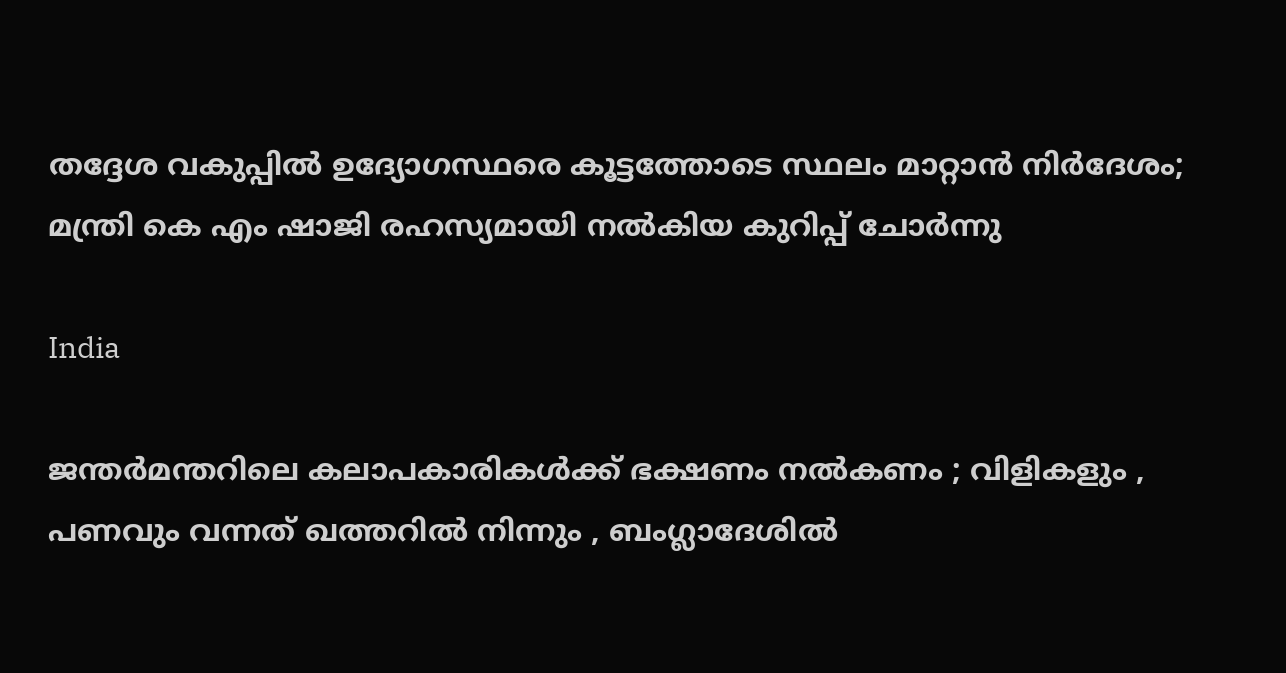തദ്ദേശ വകുപ്പിൽ ഉദ്യോഗസ്ഥരെ കൂട്ടത്തോടെ സ്ഥലം മാറ്റാൻ നിർദേശം; മന്ത്രി കെ എം ഷാജി രഹസ്യമായി നൽകിയ കുറിപ്പ് ചോർന്നു

India

ജന്തർമന്തറിലെ കലാപകാരികൾക്ക് ഭക്ഷണം നൽകണം ; വിളികളും , പണവും വന്നത് ഖത്തറിൽ നിന്നും , ബംഗ്ലാദേശിൽ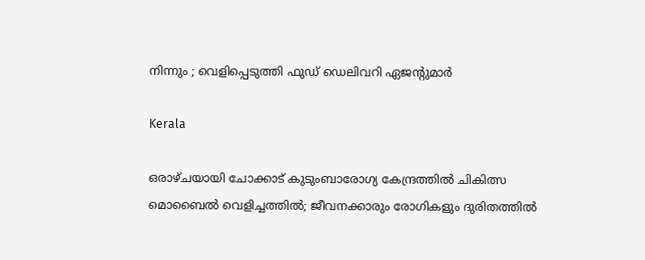നിന്നും ; വെളിപ്പെടുത്തി ഫുഡ് ഡെലിവറി ഏജന്റുമാർ

Kerala

ഒരാഴ്ചയായി ചോക്കാട് കുടുംബാരോഗ്യ കേന്ദ്രത്തിൽ ചികിത്സ മൊബൈൽ വെളിച്ചത്തിൽ; ജീവനക്കാരും രോഗികളും ദുരിതത്തിൽ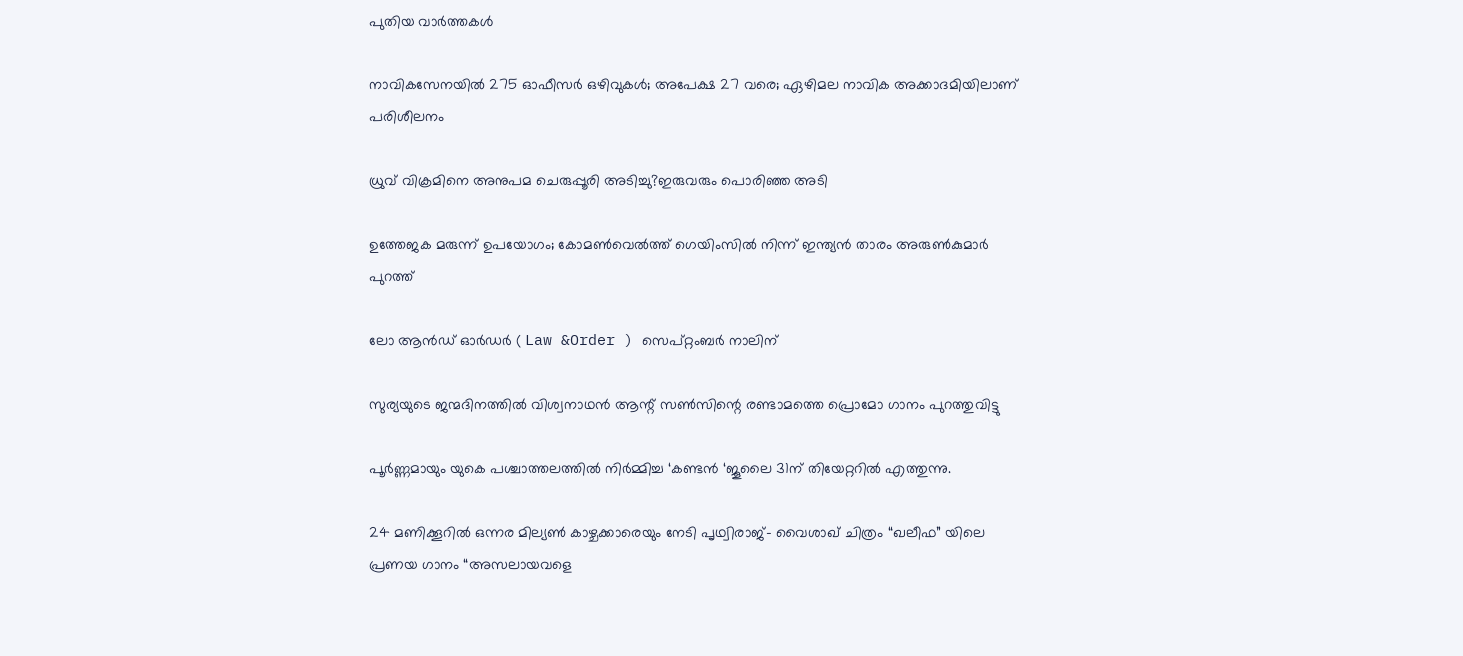പുതിയ വാര്‍ത്തകള്‍

നാവികസേനയില്‍ 275 ഓഫീസര്‍ ഒഴിവുകള്‍; അപേക്ഷ 27 വരെ; ഏഴിമല നാവിക അക്കാദമിയിലാണ് പരിശീലനം

ധ്രുവ് വിക്രമിനെ അനുപമ ചെരുപ്പൂരി അടിച്ചു?ഇരുവരും പൊരിഞ്ഞ അടി

ഉത്തേജക മരുന്ന് ഉപയോഗം; കോമൺവെൽത്ത് ഗെയിംസിൽ നിന്ന് ഇന്ത്യൻ താരം അരുൺകുമാർ പുറത്ത്

ലോ ആൻഡ് ഓർഡർ ( Law &Order ) സെപ്റ്റംബർ നാലിന്

സുര്യയുടെ ജന്മദിനത്തിൽ വിശ്വനാഥൻ ആന്റ് സൺസിന്റെ രണ്ടാമത്തെ പ്രൊമോ ഗാനം പുറത്തുവിട്ടു

പൂർണ്ണമായും യുകെ പശ്ചാത്തലത്തിൽ നിർമ്മിച്ച ‘കണ്ടൻ ‘ജൂലൈ 31ന് തിയേറ്ററിൽ എത്തുന്നു.

24 മണിക്കൂറിൽ ഒന്നര മില്യൺ കാഴ്ചക്കാരെയും നേടി പൃഥ്വിരാജ്- വൈശാഖ് ചിത്രം “ഖലീഫ” യിലെ പ്രണയ ഗാനം “അസലായവളെ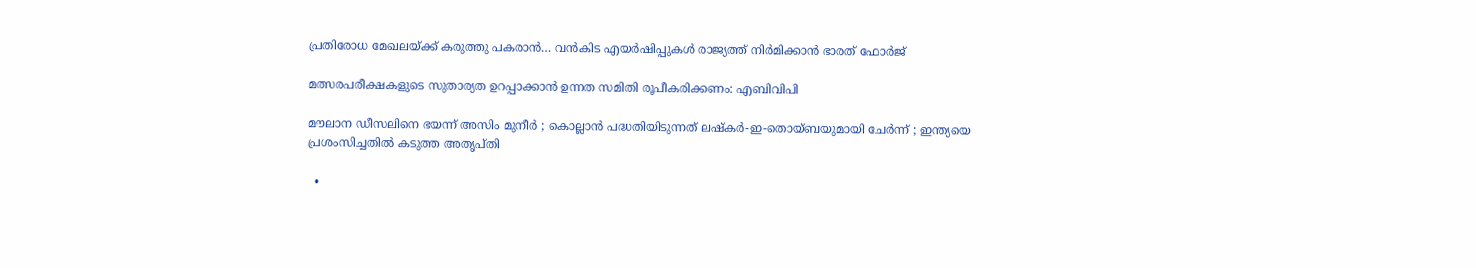പ്രതിരോധ മേഖലയ്‌ക്ക് കരുത്തു പകരാന്‍… വന്‍കിട എയര്‍ഷിപ്പുകള്‍ രാജ്യത്ത് നിര്‍മിക്കാന്‍ ഭാരത് ഫോര്‍ജ്

മത്സരപരീക്ഷകളുടെ സുതാര്യത ഉറപ്പാക്കാന്‍ ഉന്നത സമിതി രൂപീകരിക്കണം: എബിവിപി

മൗലാന ഡീസലിനെ ഭയന്ന് അസിം മുനീർ ; കൊല്ലാൻ പദ്ധതിയിടുന്നത് ലഷ്കർ-ഇ-തൊയ്ബയുമായി ചേർന്ന് ; ഇന്ത്യയെ പ്രശംസിച്ചതിൽ കടുത്ത അതൃപ്തി

  •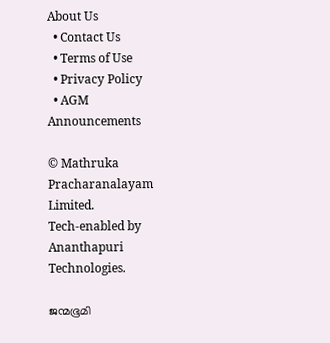About Us
  • Contact Us
  • Terms of Use
  • Privacy Policy
  • AGM Announcements

© Mathruka Pracharanalayam Limited.
Tech-enabled by Ananthapuri Technologies.

ജന്മഭൂമി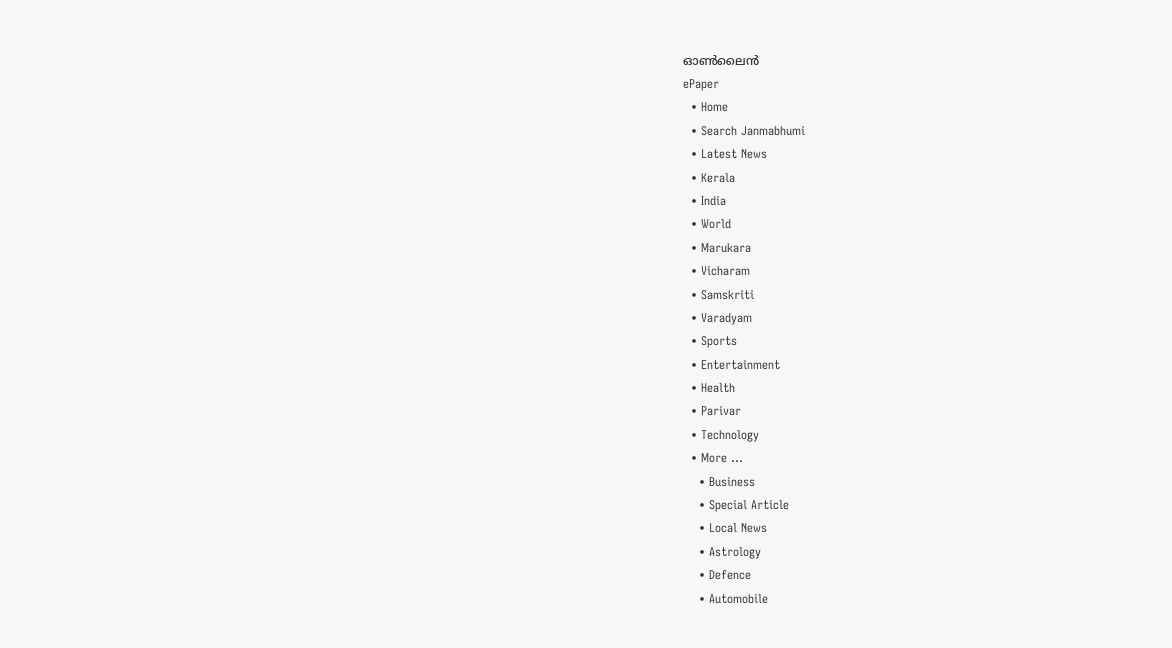ഓണ്‍ലൈന്‍
ePaper
  • Home
  • Search Janmabhumi
  • Latest News
  • Kerala
  • India
  • World
  • Marukara
  • Vicharam
  • Samskriti
  • Varadyam
  • Sports
  • Entertainment
  • Health
  • Parivar
  • Technology
  • More …
    • Business
    • Special Article
    • Local News
    • Astrology
    • Defence
    • Automobile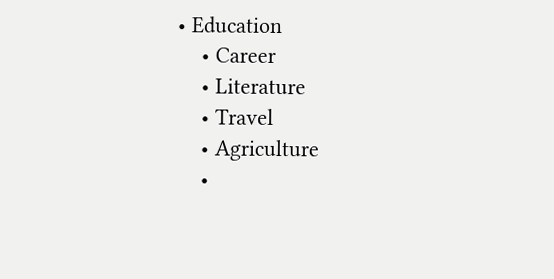• Education
    • Career
    • Literature
    • Travel
    • Agriculture
    •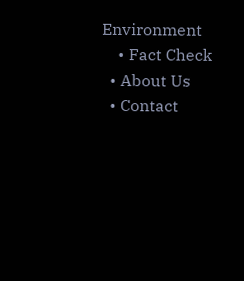Environment
    • Fact Check
  • About Us
  • Contact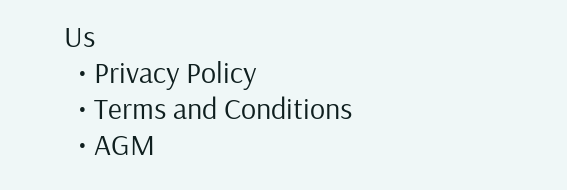Us
  • Privacy Policy
  • Terms and Conditions
  • AGM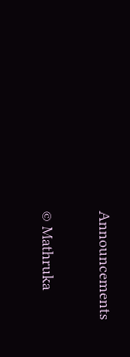Announcements

© Mathruka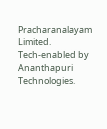Pracharanalayam Limited.
Tech-enabled by Ananthapuri Technologies.